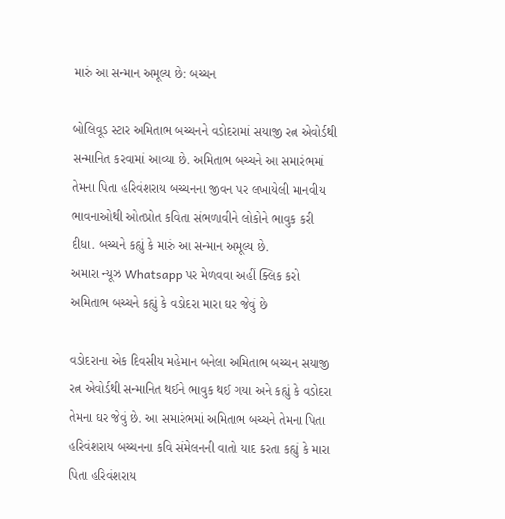મારું આ સન્માન અમૂલ્ય છે: બચ્ચન

બોલિવૂડ સ્ટાર અમિતાભ બચ્ચનને વડોદરામાં સયાજી રત્ન એવોર્ડથી સન્માનિત કરવામાં આવ્યા છે. અમિતાભ બચ્ચને આ સમારંભમાં તેમના પિતા હરિવંશરાય બચ્ચનના જીવન પર લખાયેલી માનવીય ભાવનાઓથી ઓતપ્રોત કવિતા સંભળાવીને લોકોને ભાવુક કરી દીધા. બચ્ચને કહ્યું કે મારું આ સન્માન અમૂલ્ય છે.
અમારા ન્યૂઝ Whatsapp પર મેળવવા અહીં ક્લિક કરો
અમિતાભ બચ્ચને કહ્યું કે વડોદરા મારા ઘર જેવું છે

વડોદરાના એક દિવસીય મહેમાન બનેલા અમિતાભ બચ્ચન સયાજી રત્ન એવોર્ડથી સન્માનિત થઈને ભાવુક થઈ ગયા અને કહ્યું કે વડોદરા તેમના ઘર જેવું છે. આ સમારંભમાં અમિતાભ બચ્ચને તેમના પિતા હરિવંશરાય બચ્ચનના કવિ સંમેલનની વાતો યાદ કરતા કહ્યું કે મારા પિતા હરિવંશરાય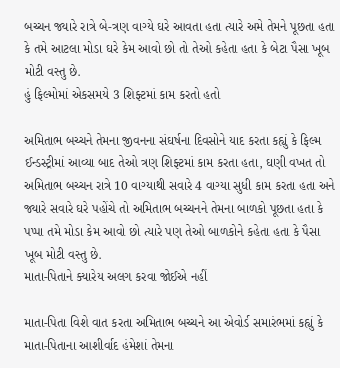બચ્ચન જ્યારે રાત્રે બે-ત્રણ વાગ્યે ઘરે આવતા હતા ત્યારે અમે તેમને પૂછતા હતા કે તમે આટલા મોડા ઘરે કેમ આવો છો તો તેઓ કહેતા હતા કે બેટા પૈસા ખૂબ મોટી વસ્તુ છે.
હું ફિલ્મોમાં એકસમયે 3 શિફ્ટમાં કામ કરતો હતો

અમિતાભ બચ્ચને તેમના જીવનના સંઘર્ષના દિવસોને યાદ કરતા કહ્યું કે ફિલ્મ ઈન્ડસ્ટ્રીમાં આવ્યા બાદ તેઓ ત્રણ શિફ્ટમાં કામ કરતા હતા, ઘણી વખત તો અમિતાભ બચ્ચન રાત્રે 10 વાગ્યાથી સવારે 4 વાગ્યા સુધી કામ કરતા હતા અને જ્યારે સવારે ઘરે પહોંચે તો અમિતાભ બચ્ચનને તેમના બાળકો પૂછતા હતા કે પપ્પા તમે મોડા કેમ આવો છો ત્યારે પણ તેઓ બાળકોને કહેતા હતા કે પૈસા ખૂબ મોટી વસ્તુ છે.
માતા-પિતાને ક્યારેય અલગ કરવા જોઈએ નહીં

માતા-પિતા વિશે વાત કરતા અમિતાભ બચ્ચને આ એવોર્ડ સમારંભમાં કહ્યું કે માતા-પિતાના આશીર્વાદ હંમેશાં તેમના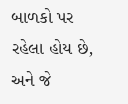બાળકો પર રહેલા હોય છે, અને જે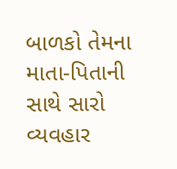બાળકો તેમના માતા-પિતાની સાથે સારો વ્યવહાર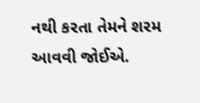નથી કરતા તેમને શરમ આવવી જોઈએ.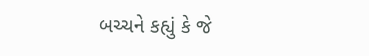બચ્ચને કહ્યું કે જે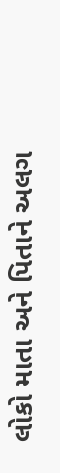લોકો માતા અને પિતાને અલગ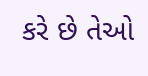કરે છે તેઓ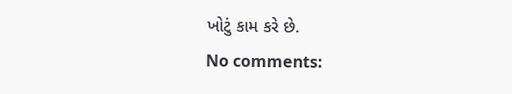ખોટું કામ કરે છે.
No comments: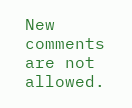New comments are not allowed.